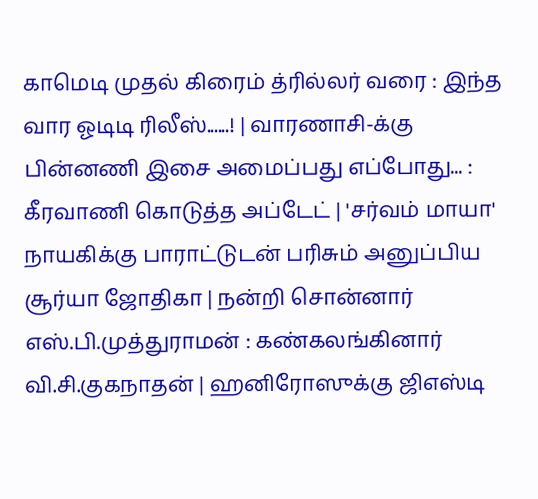காமெடி முதல் கிரைம் த்ரில்லர் வரை : இந்த வார ஓடிடி ரிலீஸ்......! | வாரணாசி-க்கு பின்னணி இசை அமைப்பது எப்போது... : கீரவாணி கொடுத்த அப்டேட் | 'சர்வம் மாயா' நாயகிக்கு பாராட்டுடன் பரிசும் அனுப்பிய சூர்யா ஜோதிகா | நன்றி சொன்னார் எஸ்.பி.முத்துராமன் : கண்கலங்கினார் வி.சி.குகநாதன் | ஹனிரோஸுக்கு ஜிஎஸ்டி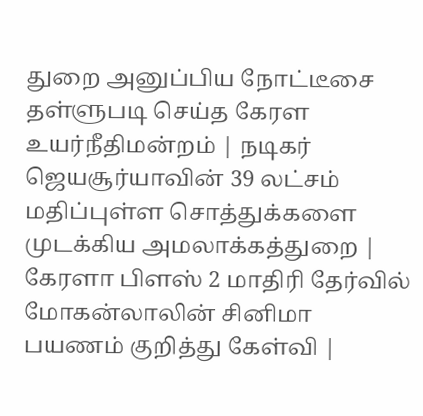துறை அனுப்பிய நோட்டீசை தள்ளுபடி செய்த கேரள உயர்நீதிமன்றம் | நடிகர் ஜெயசூர்யாவின் 39 லட்சம் மதிப்புள்ள சொத்துக்களை முடக்கிய அமலாக்கத்துறை | கேரளா பிளஸ் 2 மாதிரி தேர்வில் மோகன்லாலின் சினிமா பயணம் குறித்து கேள்வி |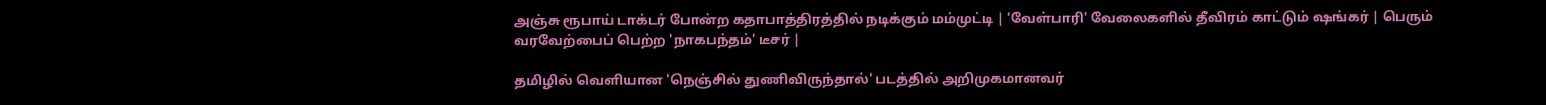அஞ்சு ரூபாய் டாக்டர் போன்ற கதாபாத்திரத்தில் நடிக்கும் மம்முட்டி | 'வேள்பாரி' வேலைகளில் தீவிரம் காட்டும் ஷங்கர் | பெரும் வரவேற்பைப் பெற்ற 'நாகபந்தம்' டீசர் |

தமிழில் வெளியான 'நெஞ்சில் துணிவிருந்தால்' படத்தில் அறிமுகமானவர்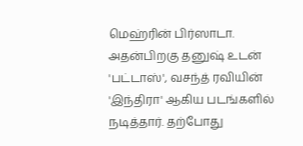மெஹ்ரின் பிர்ஸாடா. அதன்பிறகு தனுஷ் உடன் 'பட்டாஸ்', வசந்த் ரவியின் 'இந்திரா' ஆகிய படங்களில் நடித்தார். தற்போது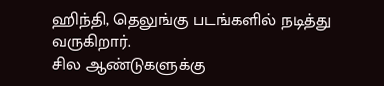ஹிந்தி, தெலுங்கு படங்களில் நடித்து வருகிறார்.
சில ஆண்டுகளுக்கு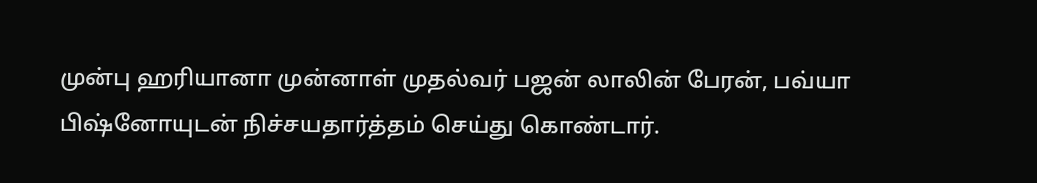முன்பு ஹரியானா முன்னாள் முதல்வர் பஜன் லாலின் பேரன், பவ்யா பிஷ்னோயுடன் நிச்சயதார்த்தம் செய்து கொண்டார்.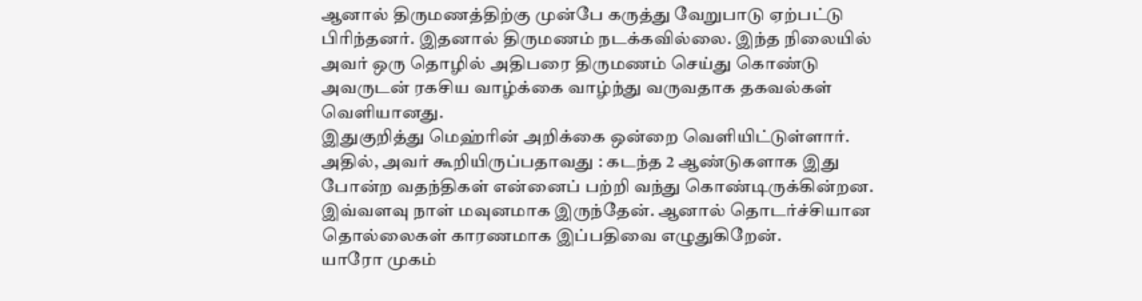ஆனால் திருமணத்திற்கு முன்பே கருத்து வேறுபாடு ஏற்பட்டு பிரிந்தனர். இதனால் திருமணம் நடக்கவில்லை. இந்த நிலையில் அவர் ஒரு தொழில் அதிபரை திருமணம் செய்து கொண்டு அவருடன் ரகசிய வாழ்க்கை வாழ்ந்து வருவதாக தகவல்கள் வெளியானது.
இதுகுறித்து மெஹ்ரின் அறிக்கை ஒன்றை வெளியிட்டுள்ளார். அதில், அவர் கூறியிருப்பதாவது : கடந்த 2 ஆண்டுகளாக இது போன்ற வதந்திகள் என்னைப் பற்றி வந்து கொண்டிருக்கின்றன. இவ்வளவு நாள் மவுனமாக இருந்தேன். ஆனால் தொடர்ச்சியான தொல்லைகள் காரணமாக இப்பதிவை எழுதுகிறேன்.
யாரோ முகம்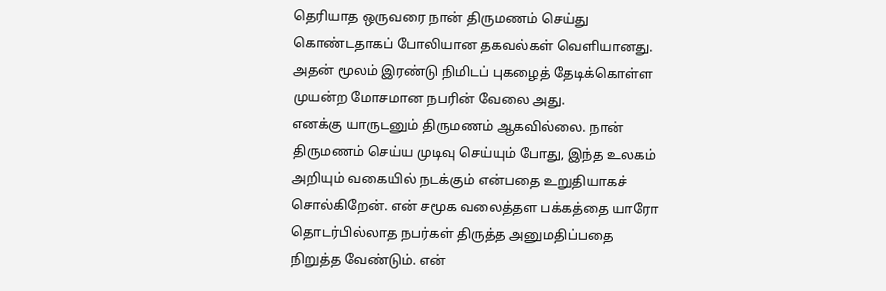தெரியாத ஒருவரை நான் திருமணம் செய்து கொண்டதாகப் போலியான தகவல்கள் வெளியானது. அதன் மூலம் இரண்டு நிமிடப் புகழைத் தேடிக்கொள்ள முயன்ற மோசமான நபரின் வேலை அது.
எனக்கு யாருடனும் திருமணம் ஆகவில்லை. நான் திருமணம் செய்ய முடிவு செய்யும் போது, இந்த உலகம் அறியும் வகையில் நடக்கும் என்பதை உறுதியாகச் சொல்கிறேன். என் சமூக வலைத்தள பக்கத்தை யாரோ தொடர்பில்லாத நபர்கள் திருத்த அனுமதிப்பதை நிறுத்த வேண்டும். என்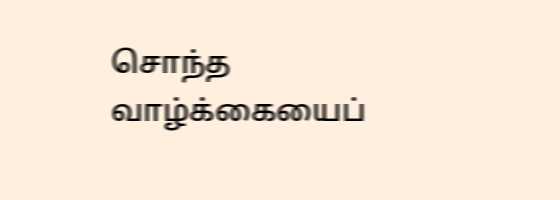சொந்த வாழ்க்கையைப்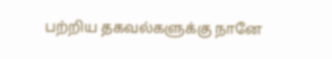பற்றிய தகவல்களுக்கு நானே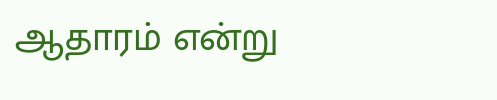ஆதாரம் என்று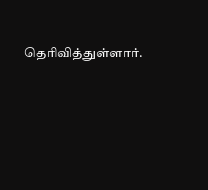தெரிவித்துள்ளார்.